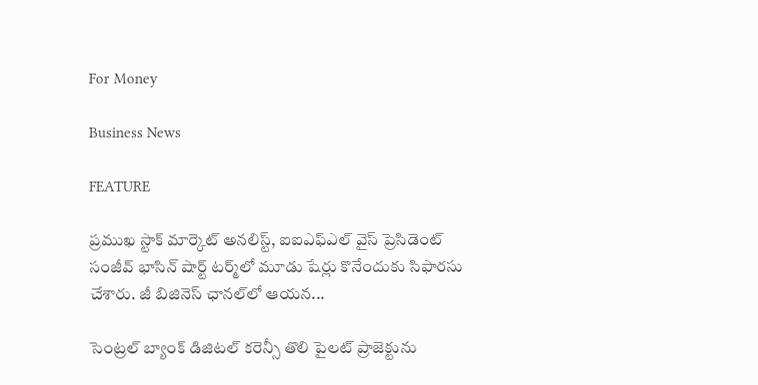For Money

Business News

FEATURE

ప్రముఖ స్టాక్‌ మార్కెట్‌ అనలిస్ట్‌, ఐఐఎఫ్‌ఎల్‌ వైస్‌ ప్రెసిడెంట్‌ సంజీవ్‌ భాసిన్‌ షార్ట్‌ టర్మ్‌లో మూడు షేర్లు కొనేందుకు సిఫారసు చేశారు. జీ బిజినెస్‌ ఛానల్‌లో ఆయన...

సెంట్రల్‌ బ్యాంక్‌ డిజిటల్‌ కరెన్సీ తొలి పైలట్‌ ప్రాజెక్టును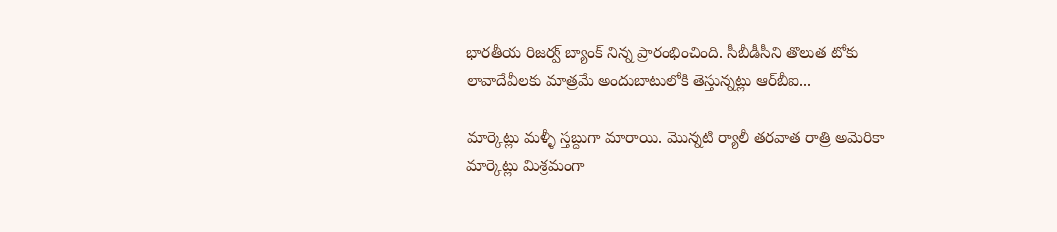భారతీయ రిజర్వ్‌ బ్యాంక్‌ నిన్న ప్రారంభించింది. సీబీడీసీని తొలుత టోకు లావాదేవీలకు మాత్రమే అందుబాటులోకి తెస్తున్నట్లు ఆర్‌బీఐ...

మార్కెట్లు మళ్ళీ స్తబ్దుగా మారాయి. మొన్నటి ర్యాలీ తరవాత రాత్రి అమెరికా మార్కెట్లు మిశ్రమంగా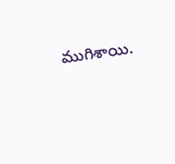ముగిశాయి.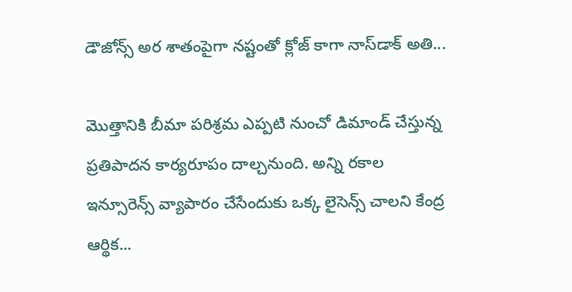డౌజోన్స్‌ అర శాతంపైగా నష్టంతో క్లోజ్‌ కాగా నాస్‌డాక్‌ అతి...

మొత్తానికి బీమా పరిశ్రమ ఎప్పటి నుంచో డిమాండ్ చేస్తున్న ప్రతిపాదన కార్యరూపం దాల్చనుంది. అన్ని రకాల ఇన్సూరెన్స్‌ వ్యాపారం చేసేందుకు ఒక్క లైసెన్స్‌ చాలని కేంద్ర ఆర్థిక...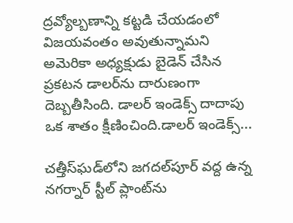ద్రవ్యోల్బణాన్ని కట్టడి చేయడంలో విజయవంతం అవుతున్నామని అమెరికా అధ్యక్షుడు బైడెన్‌ చేసిన ప్రకటన డాలర్‌ను దారుణంగా దెబ్బతీసింది. డాలర్‌ ఇండెక్స్‌ దాదాపు ఒక శాతం క్షీణించింది.డాలర్‌ ఇండెక్స్‌...

చత్తీస్‌ఘడ్‌లోని జగదల్‌పూర్‌ వద్ద ఉన్న నగర్నార్‌ స్టీల్‌ ప్లాంట్‌ను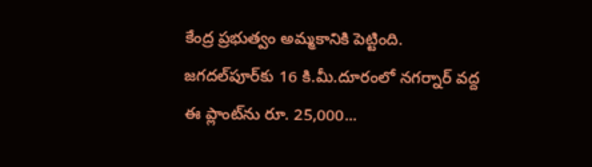కేంద్ర ప్రభుత్వం అమ్మకానికి పెట్టింది. జగదల్‌పూర్‌కు 16 కి.మీ.దూరంలో నగర్నార్‌ వద్ద ఈ ప్లాంట్‌ను రూ. 25,000...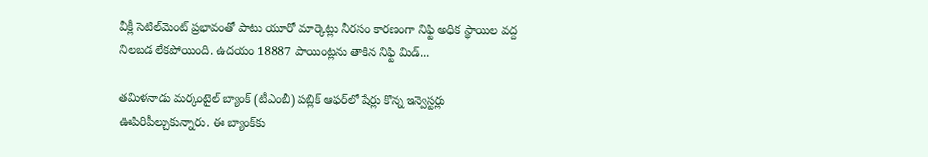వీక్లీ సెటిల్‌మెంట్‌ ప్రభావంతో పాటు యూరో మార్కెట్లు నీరసం కారణంగా నిఫ్టి అధిక స్థాయిల వద్ద నిలబడ లేకపోయింది. ఉదయం 18887 పాయింట్లను తాకిన నిఫ్టి మిడ్‌...

తమిళనాడు మర్కంటైల్‌ బ్యాంక్‌ (టీఎంబీ) పబ్లిక్‌ ఆఫర్‌లో షేర్లు కొన్న ఇన్వెస్టర్లు ఊపిరిపీల్చుకున్నారు. ఈ బ్యాంక్‌కు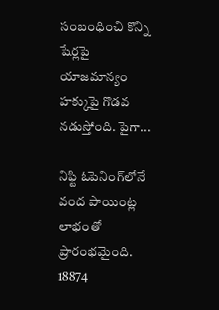సంబంధించి కొన్ని షేర్లపై యాజమాన్యం హక్కుపై గొడవ నడుస్తోంది. పైగా...

నిఫ్టి ఓపెనింగ్‌లోనే వంద పాయింట్ల లాభంతో ప్రారంభమైంది. 18874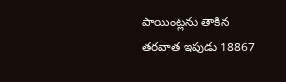పాయింట్లను తాకిన తరవాత ఇపుడు 18867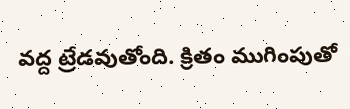వద్ద ట్రేడవుతోంది. క్రితం ముగింపుతో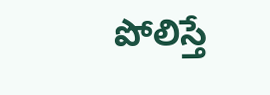పోలిస్తే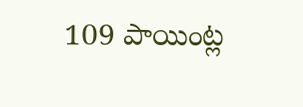109 పాయింట్ల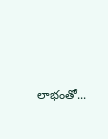లాభంతో...